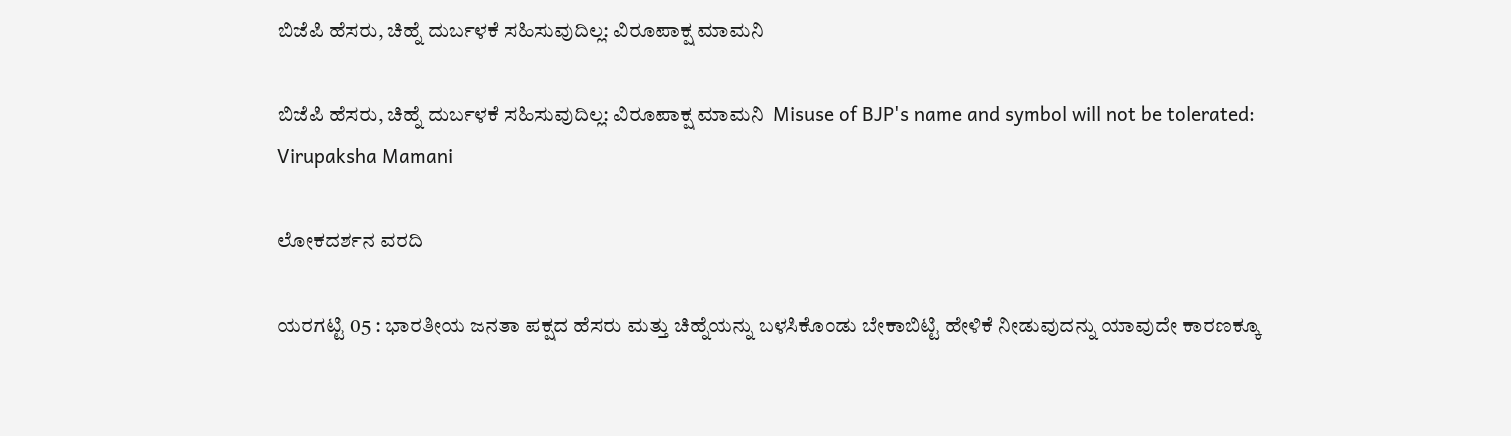ಬಿಜೆಪಿ ಹೆಸರು, ಚಿಹ್ನೆ ದುರ್ಬಳಕೆ ಸಹಿಸುವುದಿಲ್ಲ: ವಿರೂಪಾಕ್ಷ ಮಾಮನಿ

ಬಿಜೆಪಿ ಹೆಸರು, ಚಿಹ್ನೆ ದುರ್ಬಳಕೆ ಸಹಿಸುವುದಿಲ್ಲ: ವಿರೂಪಾಕ್ಷ ಮಾಮನಿ  Misuse of BJP's name and symbol will not be tolerated: Virupaksha Mamani

ಲೋಕದರ್ಶನ ವರದಿ

ಯರಗಟ್ಟಿ 05 : ಭಾರತೀಯ ಜನತಾ ಪಕ್ಷದ ಹೆಸರು ಮತ್ತು ಚಿಹ್ನೆಯನ್ನು ಬಳಸಿಕೊಂಡು ಬೇಕಾಬಿಟ್ಟಿ ಹೇಳಿಕೆ ನೀಡುವುದನ್ನು ಯಾವುದೇ ಕಾರಣಕ್ಕೂ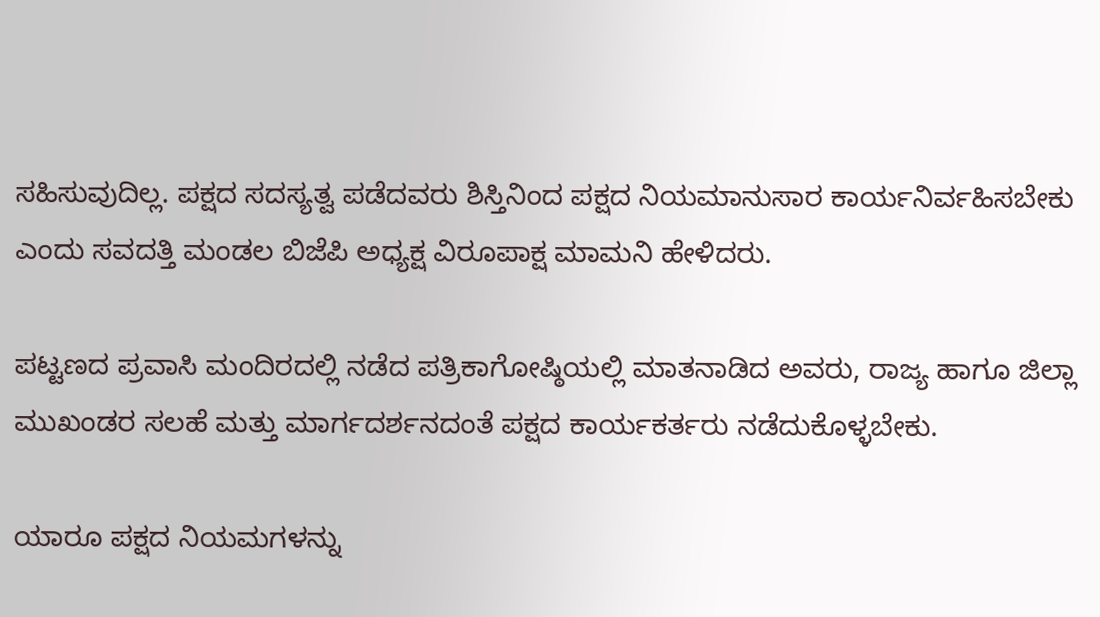ಸಹಿಸುವುದಿಲ್ಲ. ಪಕ್ಷದ ಸದಸ್ಯತ್ವ ಪಡೆದವರು ಶಿಸ್ತಿನಿಂದ ಪಕ್ಷದ ನಿಯಮಾನುಸಾರ ಕಾರ್ಯನಿರ್ವಹಿಸಬೇಕು ಎಂದು ಸವದತ್ತಿ ಮಂಡಲ ಬಿಜೆಪಿ ಅಧ್ಯಕ್ಷ ವಿರೂಪಾಕ್ಷ ಮಾಮನಿ ಹೇಳಿದರು.

ಪಟ್ಟಣದ ಪ್ರವಾಸಿ ಮಂದಿರದಲ್ಲಿ ನಡೆದ ಪತ್ರಿಕಾಗೋಷ್ಠಿಯಲ್ಲಿ ಮಾತನಾಡಿದ ಅವರು, ರಾಜ್ಯ ಹಾಗೂ ಜಿಲ್ಲಾ ಮುಖಂಡರ ಸಲಹೆ ಮತ್ತು ಮಾರ್ಗದರ್ಶನದಂತೆ ಪಕ್ಷದ ಕಾರ್ಯಕರ್ತರು ನಡೆದುಕೊಳ್ಳಬೇಕು.

ಯಾರೂ ಪಕ್ಷದ ನಿಯಮಗಳನ್ನು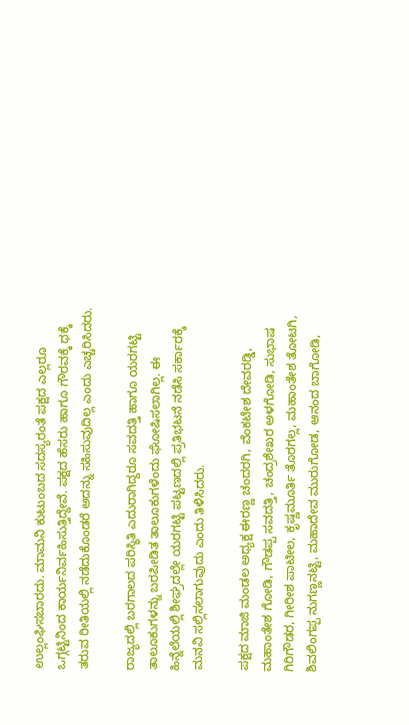ಉಲ್ಲಂಘಿಸಬಾರದು. ಮಾಮನಿ ಕುಟುಂಬದ ಸದಸ್ಯರಂತೆ ಪಕ್ಷದ ಎಲ್ಲರೂ ಒಗ್ಗಟ್ಟಿನಿಂದ ಕಾರ್ಯನಿರ್ವಹಿಸುತ್ತಿದ್ದೇವೆ. ಪಕ್ಷದ ಹೆಸರು ಹಾಗೂ ಗೌರವಕ್ಕೆ ಧಕ್ಕೆ ತರುವ ರೀತಿಯಲ್ಲಿ ನಡೆದುಕೊಂಡರೆ ಅದನ್ನು ಸಹಿಸುವುದಿಲ್ಲ ಎಂದು ಎಚ್ಚರಿಸಿದರು.

ರಾಜ್ಯದಲ್ಲಿ ಬರಗಾಲದ ಪರಿಸ್ಥಿತಿ ಎದುರಾಗಿದ್ದರೂ ಸವದತ್ತಿ ಹಾಗೂ ಯರಗಟ್ಟಿ ತಾಲೂಕುಗಳನ್ನು ಬರಪೀಡಿತ ತಾಲೂಕುಗಳೆಂದು ಘೋಷಿಸಲಾಗಿಲ್ಲ. ಈ ಹಿನ್ನೆಲೆಯಲ್ಲಿ ಶೀಘ್ರದಲ್ಲೇ ಯರಗಟ್ಟಿ ಪಟ್ಟಣದಲ್ಲಿ ಪ್ರತಿಭಟನೆ ನಡೆಸಿ ಸರ್ಕಾರಕ್ಕೆ ಮನವಿ ಸಲ್ಲಿಸಲಾಗುವುದು ಎಂದು ತಿಳಿಸಿದರು.

ಪಕ್ಷದ ಮಾಜಿ ಮಂಡಲ ಅಧ್ಯಕ್ಷ ಈರಣ್ಣ ಚಂದರಗಿ, ವೆಂಕಟೇಶ ದೇವರಡ್ಡಿ, ಮಹಾಂತೇಶ ಗೋಡಿ, ಗೌಡಪ್ಪ ಸವದತ್ತಿ, ಚಂದ್ರಶೇಖರ ಅಳಗೋಡಿ, ಸುಭಾಷ ಗಿರಿಗೌಡರ, ಗೀರೀಶ ಪಾಟೀಲ, ಕೃಷ್ಣಮೂರ್ತಿ ತೊರಗಲ್ಲ, ಮಹಾಂತೇಶ ತೋಟಗಿ, ಶಿವಲಿಂಗಪ್ಪ ನುಗಣ್ಣನಟ್ಟಿ, ಮಹಾದೇವ ಮುರುಗೋಡ, ಆನಂದ ಬಾಗೋಡಿ,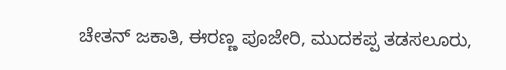ಚೇತನ್ ಜಕಾತಿ, ಈರಣ್ಣ ಪೂಜೇರಿ, ಮುದಕಪ್ಪ ತಡಸಲೂರು,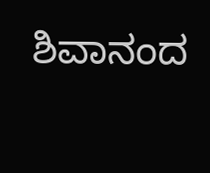ಶಿವಾನಂದ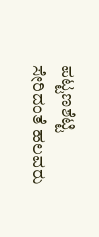ಪಟ್ಟಣಶೆಟ್ಟಿ ಸೇರಿದಂತೆ ಹಲವರು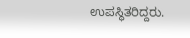ಉಪಸ್ಥಿತರಿದ್ದರು.